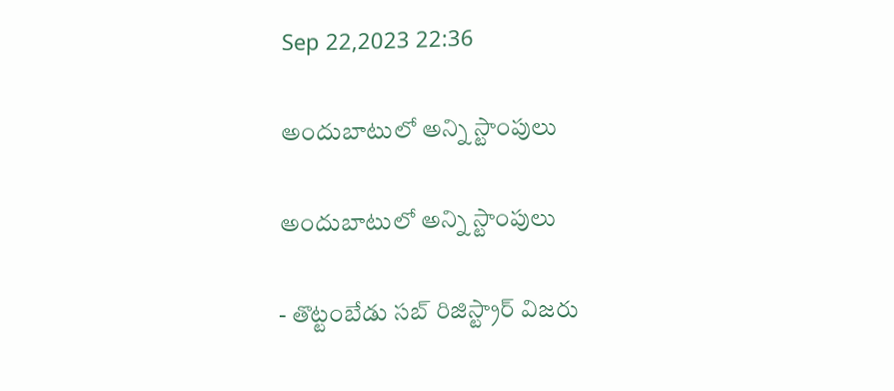Sep 22,2023 22:36

అందుబాటులో అన్ని స్టాంపులు

అందుబాటులో అన్ని స్టాంపులు

- తొట్టంబేడు సబ్‌ రిజిస్ట్రార్‌ విజరు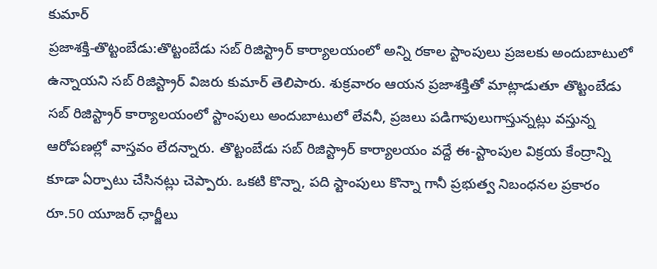కుమార్‌
ప్రజాశక్తి-తొట్టంబేడు:తొట్టంబేడు సబ్‌ రిజిస్ట్రార్‌ కార్యాలయంలో అన్ని రకాల స్టాంపులు ప్రజలకు అందుబాటులో ఉన్నాయని సబ్‌ రిజిస్ట్రార్‌ విజరు కుమార్‌ తెలిపారు. శుక్రవారం ఆయన ప్రజాశక్తితో మాట్లాడుతూ తొట్టంబేడు సబ్‌ రిజిస్ట్రార్‌ కార్యాలయంలో స్టాంపులు అందుబాటులో లేవనీ, ప్రజలు పడిగాపులుగాస్తున్నట్లు వస్తున్న ఆరోపణల్లో వాస్తవం లేదన్నారు. తొట్టంబేడు సబ్‌ రిజిస్ట్రార్‌ కార్యాలయం వద్దే ఈ-స్టాంపుల విక్రయ కేంద్రాన్ని కూడా ఏర్పాటు చేసినట్లు చెప్పారు. ఒకటి కొన్నా, పది స్టాంపులు కొన్నా గానీ ప్రభుత్వ నిబంధనల ప్రకారం రూ.50 యూజర్‌ ఛార్జీలు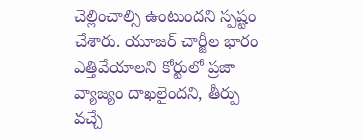చెల్లించాల్సి ఉంటుందని స్పష్టం చేశారు. యూజర్‌ చార్జీల భారం ఎత్తివేయాలని కోర్టులో ప్రజా వ్యాజ్యం దాఖలైందని, తీర్పు వచ్చే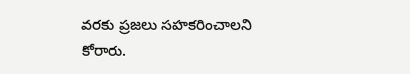వరకు ప్రజలు సహకరించాలని కోరారు.